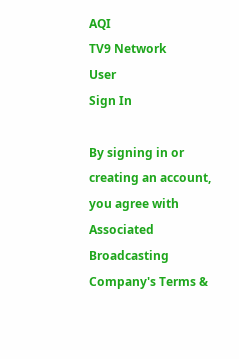AQI
TV9 Network
User
Sign In

By signing in or creating an account, you agree with Associated Broadcasting Company's Terms &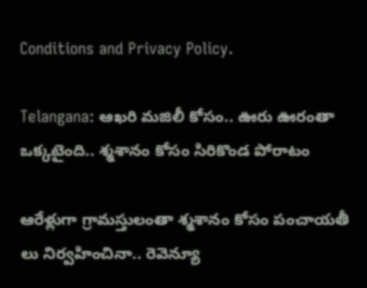Conditions and Privacy Policy.

Telangana: ఆఖరి మజిలీ కోసం.. ఊరు ఊరంతా ఒక్కటైంది.. శ్మశానం కోసం సిరికొండ పోరాటం

ఆరేళ్లుగా గ్రామస్తులంతా శ్మశానం కోసం పంచాయతీ లు నిర్వహించినా.. రెవెన్యూ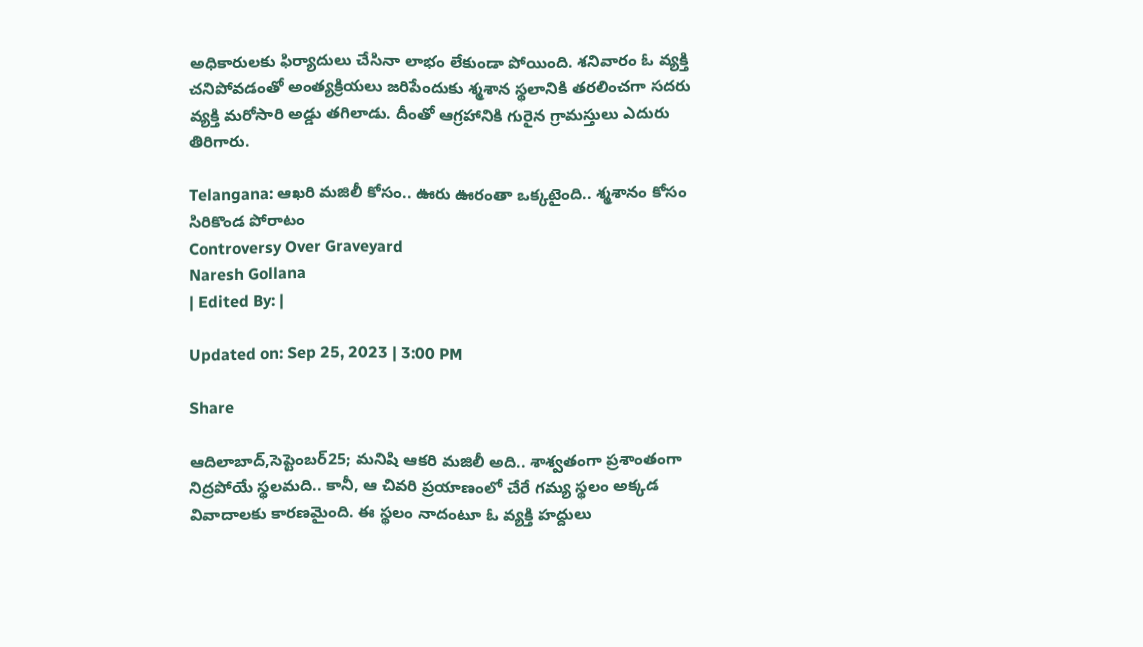అధికారులకు ఫిర్యాదులు చేసినా లాభం లేకుండా పోయింది. శనివారం ఓ వ్యక్తి చనిపోవడంతో అంత్యక్రియలు జరిపేందుకు శ్మశాన స్థలానికి తరలించగా సదరు వ్యక్తి మరోసారి అడ్డు తగిలాడు. దీంతో ఆగ్రహానికి గురైన గ్రామస్తులు ఎదురు తిరిగారు.

Telangana: ఆఖరి మజిలీ కోసం.. ఊరు ఊరంతా ఒక్కటైంది.. శ్మశానం కోసం సిరికొండ పోరాటం
Controversy Over Graveyard
Naresh Gollana
| Edited By: |

Updated on: Sep 25, 2023 | 3:00 PM

Share

ఆదిలాబాద్,సెప్టెంబర్25; మనిషి ఆకరి మజిలీ అది.. శాశ్వతంగా ప్రశాంతంగా నిద్రపోయే స్థలమది.. కానీ, ఆ చివరి ప్రయాణంలో చేరే గమ్య స్థలం అక్కడ వివాదాలకు కారణమైంది. ఈ‌ స్థలం నాదంటూ ఓ వ్యక్తి హద్దులు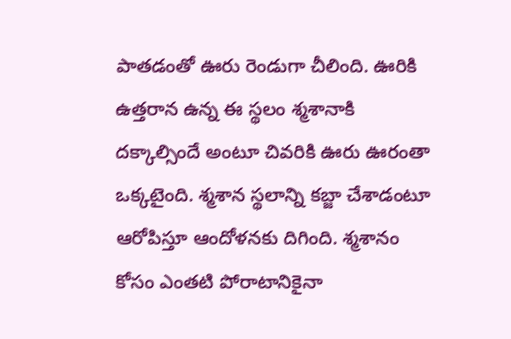పాతడంతో ఊరు రెండుగా చీలింది. ఊరికి ఉత్తరాన ఉన్న ఈ స్థలం శ్మశానాకి దక్కాల్సిందే అంటూ చివరికి ఊరు ఊరంతా ఒక్కటైంది. శ్మశాన స్థలాన్ని కబ్జా చేశాడంటూ ఆరోపిస్తూ ఆందోళనకు దిగింది. శ్మశానం కోసం ఎంతటి పోరాటానికైనా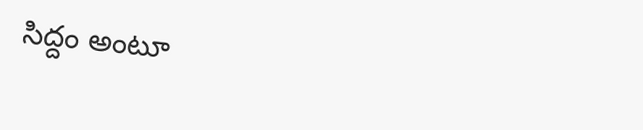సిద్దం అంటూ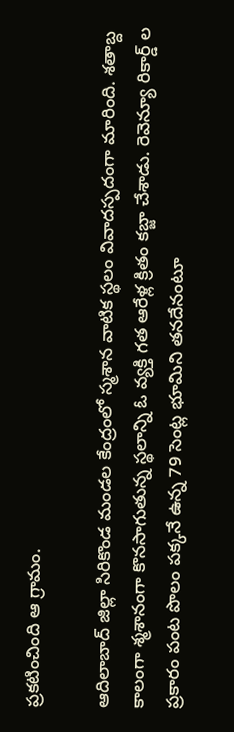ప్రకటించింది ఆ గ్రామం.

ఆదిలాబాద్ జిల్లా సిరికొండ మండల కేంద్రంలో స్మశాన వాటిక స్థలం వివాదస్పదంగా మారింది. శతాబ్ద కాలంగా శ్మశానంగా కొనసాగుతున్న స్థలాన్ని ఓ వ్యక్తి గత ఆరేళ్ల క్రితం కబ్జా చేశాడు. రెవెన్యూ రికార్డ్ ల ప్రకారం పంట పొలం పక్కనే ఉన్న 79 సెంట్ల భూమిని తనదేనంటూ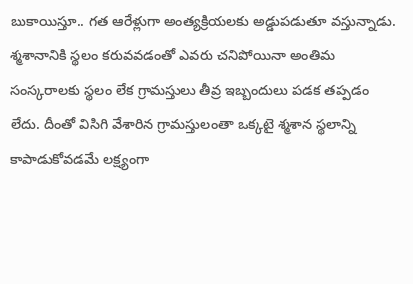బుకాయిస్తూ.. గత ఆరేళ్లుగా అంత్యక్రియలకు అడ్డుపడుతూ వస్తున్నాడు. శ్మశానానికి స్థలం కరువవడంతో ఎవరు చనిపోయినా అంతిమ సంస్కరాలకు స్థలం లేక గ్రామస్తులు తీవ్ర ఇబ్బందులు పడక తప్పడం లేదు. దీంతో విసిగి వేశారిన గ్రామస్తులంతా ఒక్కటై శ్మశాన‌ స్థలాన్ని కాపాడుకోవడమే లక్ష్యంగా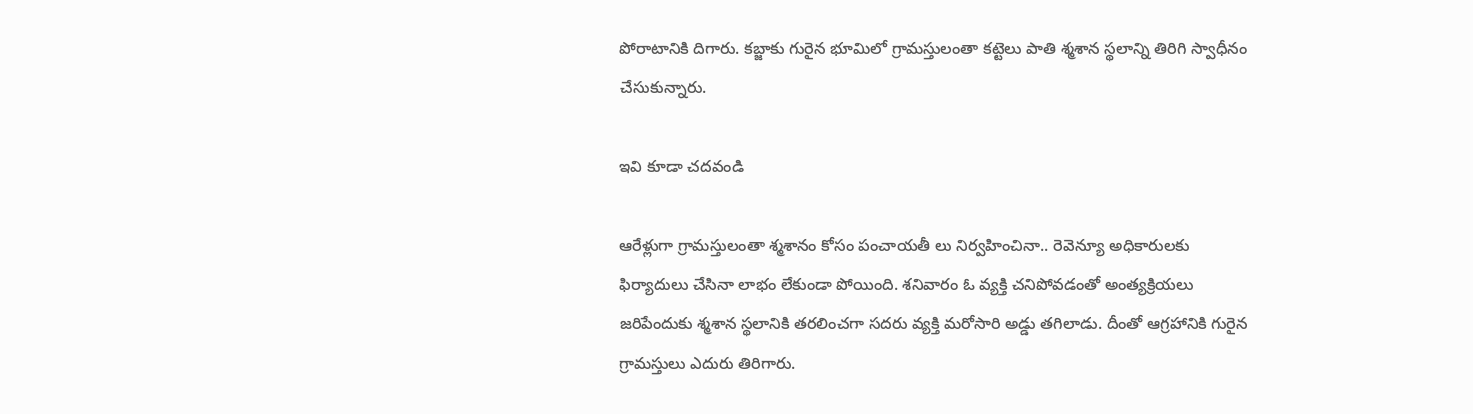పోరాటానికి దిగారు. కబ్జాకు గురైన భూమిలో గ్రామస్తులంతా కట్టెలు పాతి శ్మశాన స్థలాన్ని తిరిగి స్వాధీనం చేసుకున్నారు.

ఇవి కూడా చదవండి

ఆరేళ్లుగా గ్రామస్తులంతా శ్మశానం కోసం పంచాయతీ లు నిర్వహించినా.. రెవెన్యూ అధికారులకు ఫిర్యాదులు చేసినా లాభం లేకుండా పోయింది. శనివారం ఓ వ్యక్తి చనిపోవడంతో అంత్యక్రియలు జరిపేందుకు శ్మశాన స్థలానికి తరలించగా సదరు వ్యక్తి మరోసారి అడ్డు తగిలాడు. దీంతో ఆగ్రహానికి గురైన గ్రామస్తులు ఎదురు తిరిగారు.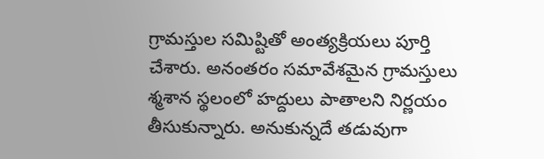గ్రామస్తుల సమిష్టితో అంత్యక్రియలు పూర్తి చేశారు. అనంతరం సమావేశమైన గ్రామస్తులు శ్మశాన స్థలంలో హద్దులు పాతాలని నిర్ణయం తీసుకున్నారు. అనుకున్నదే తడువుగా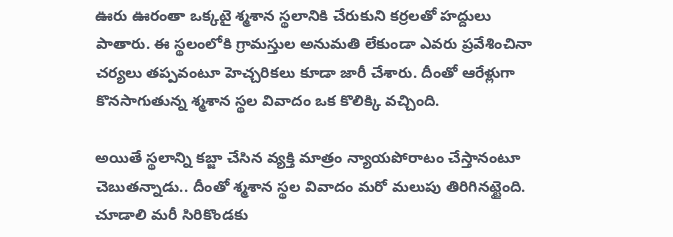ఊరు ఊరంతా ఒక్కటై శ్మశాన స్థలానికి‌ చేరుకుని కర్రలతో హద్దులు పాతారు. ఈ స్థలంలోకి గ్రామస్తుల అనుమతి లేకుండా ఎవరు ప్రవేశించినా చర్యలు తప్పవంటూ హెచ్చరికలు కూడా జారీ చేశారు. దీంతో ఆరేళ్లుగా కొనసాగుతున్న శ్మశాన స్థల వివాదం ఒక కొలిక్కి వచ్చింది.

అయితే స్థలాన్ని కబ్జా చేసిన వ్యక్తి మాత్రం న్యాయపోరాటం చేస్తానంటూ చెబుతన్నాడు.. దీంతో శ్మశాన స్థల వివాదం మరో మలుపు తిరిగినట్టైంది. చూడాలి మరీ సిరికొండకు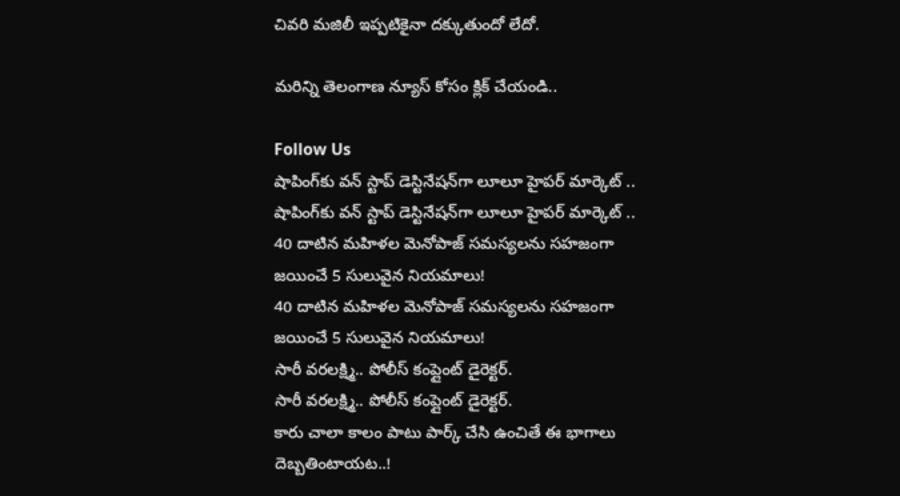చివరి మజిలీ ఇప్పటికైనా దక్కుతుందో లేదో.

మరిన్ని తెలంగాణ న్యూస్ కోసం క్లిక్ చేయండి..

Follow Us
షాపింగ్‌కు వన్ స్టాప్ డెస్టినేషన్‌గా లూలూ హైపర్ మార్కెట్ ..
షాపింగ్‌కు వన్ స్టాప్ డెస్టినేషన్‌గా లూలూ హైపర్ మార్కెట్ ..
40 దాటిన మహిళల మెనోపాజ్ సమస్యలను సహజంగా జయించే 5 సులువైన నియమాలు!
40 దాటిన మహిళల మెనోపాజ్ సమస్యలను సహజంగా జయించే 5 సులువైన నియమాలు!
సారీ వరలక్ష్మి.. పోలీస్ కంప్లైంట్ డైరెక్టర్.
సారీ వరలక్ష్మి.. పోలీస్ కంప్లైంట్ డైరెక్టర్.
కారు చాలా కాలం పాటు పార్క్‌ చేసి ఉంచితే ఈ భాగాలు దెబ్బతింటాయట..!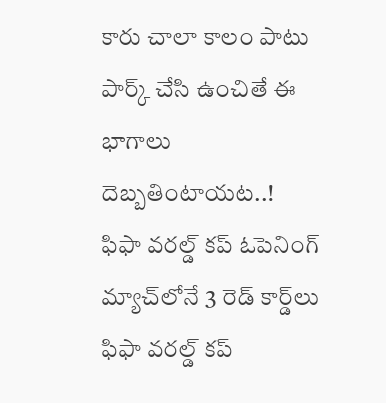కారు చాలా కాలం పాటు పార్క్‌ చేసి ఉంచితే ఈ భాగాలు దెబ్బతింటాయట..!
ఫిఫా వరల్డ్ కప్ ఓపెనింగ్ మ్యాచ్‌లోనే 3 రెడ్ కార్డ్‌లు
ఫిఫా వరల్డ్ కప్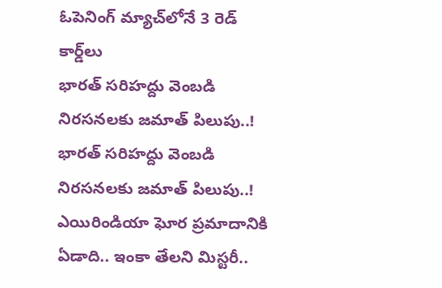ఓపెనింగ్ మ్యాచ్‌లోనే 3 రెడ్ కార్డ్‌లు
భారత్ సరిహద్దు వెంబడి నిరసనలకు జమాత్ పిలుపు..!
భారత్ సరిహద్దు వెంబడి నిరసనలకు జమాత్ పిలుపు..!
ఎయిరిండియా ఘోర ప్రమాదానికి ఏడాది.. ఇంకా తేలని మిస్టరీ..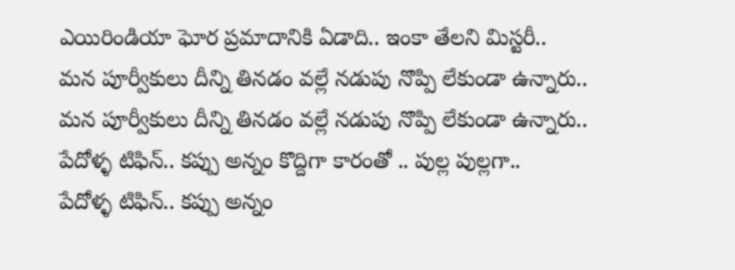ఎయిరిండియా ఘోర ప్రమాదానికి ఏడాది.. ఇంకా తేలని మిస్టరీ..
మన పూర్వీకులు దీన్ని తినడం వల్లే నడుపు నొప్పి లేకుండా ఉన్నారు..
మన పూర్వీకులు దీన్ని తినడం వల్లే నడుపు నొప్పి లేకుండా ఉన్నారు..
పేదోళ్ళ టిఫిన్.. కప్పు అన్నం కొద్దిగా కారంతో .. పుల్ల పుల్లగా..
పేదోళ్ళ టిఫిన్.. కప్పు అన్నం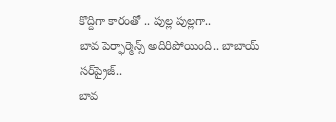కొద్దిగా కారంతో .. పుల్ల పుల్లగా..
బావ పెర్ఫార్మెన్స్ అదిరిపోయింది.. బాబాయ్‌ సర్‌ప్రైజ్‌..
బావ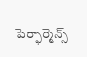పెర్ఫార్మెన్స్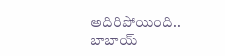అదిరిపోయింది.. బాబాయ్‌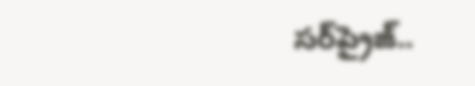సర్‌ప్రైజ్‌..